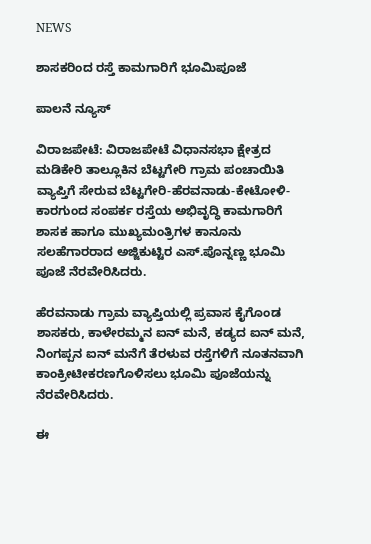NEWS

ಶಾಸಕರಿಂದ ರಸ್ತೆ ಕಾಮಗಾರಿಗೆ ಭೂಮಿಪೂಜೆ

ಪಾಲನೆ ನ್ಯೂಸ್

ವಿರಾಜಪೇಟೆ: ವಿರಾಜಪೇಟೆ ವಿಧಾನಸಭಾ ಕ್ಷೇತ್ರದ ಮಡಿಕೇರಿ ತಾಲ್ಲೂಕಿನ ಬೆಟ್ಟಗೇರಿ ಗ್ರಾಮ ಪಂಚಾಯಿತಿ ವ್ಯಾಪ್ತಿಗೆ ಸೇರುವ ಬೆಟ್ಟಗೇರಿ-ಹೆರವನಾಡು-ಕೇಟೋಳಿ-ಕಾರಗುಂದ ಸಂಪರ್ಕ ರಸ್ತೆಯ ಅಭಿವೃದ್ಧಿ ಕಾಮಗಾರಿಗೆ ಶಾಸಕ ಹಾಗೂ ಮುಖ್ಯಮಂತ್ರಿಗಳ ಕಾನೂನು ಸಲಹೆಗಾರರಾದ ಅಜ್ಜಿಕುಟ್ಟಿರ ಎಸ್.ಪೊನ್ನಣ್ಣ ಭೂಮಿ ಪೂಜೆ ನೆರವೇರಿಸಿದರು.

ಹೆರವನಾಡು ಗ್ರಾಮ ವ್ಯಾಪ್ತಿಯಲ್ಲಿ ಪ್ರವಾಸ ಕೈಗೊಂಡ ಶಾಸಕರು, ಕಾಳೇರಮ್ಮನ ಐನ್ ಮನೆ, ಕಡ್ಯದ ಐನ್ ಮನೆ, ನಿಂಗಪ್ಪನ ಐನ್ ಮನೆಗೆ ತೆರಳುವ ರಸ್ತೆಗಳಿಗೆ ನೂತನವಾಗಿ ಕಾಂಕ್ರೀಟೀಕರಣಗೊಳಿಸಲು ಭೂಮಿ ಪೂಜೆಯನ್ನು ನೆರವೇರಿಸಿದರು.

ಈ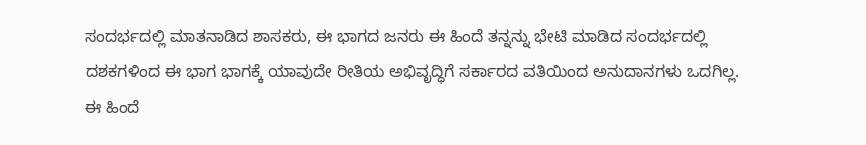ಸಂದರ್ಭದಲ್ಲಿ ಮಾತನಾಡಿದ ಶಾಸಕರು, ಈ ಭಾಗದ ಜನರು ಈ ಹಿಂದೆ ತನ್ನನ್ನು ಭೇಟಿ ಮಾಡಿದ ಸಂದರ್ಭದಲ್ಲಿ ದಶಕಗಳಿಂದ ಈ ಭಾಗ ಭಾಗಕ್ಕೆ ಯಾವುದೇ ರೀತಿಯ ಅಭಿವೃದ್ಧಿಗೆ ಸರ್ಕಾರದ ವತಿಯಿಂದ ಅನುದಾನಗಳು ಒದಗಿಲ್ಲ. ಈ ಹಿಂದೆ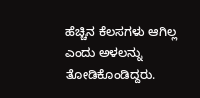ಹೆಚ್ಚಿನ ಕೆಲಸಗಳು ಆಗಿಲ್ಲ ಎಂದು ಅಳಲನ್ನು ತೋಡಿಕೊಂಡಿದ್ದರು.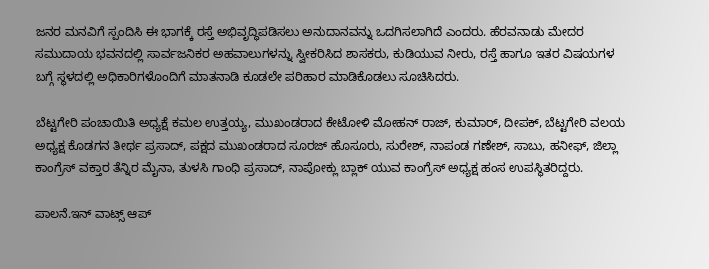ಜನರ ಮನವಿಗೆ ಸ್ಪಂದಿಸಿ ಈ ಭಾಗಕ್ಕೆ ರಸ್ತೆ ಅಭಿವೃದ್ಧಿಪಡಿಸಲು ಅನುದಾನವನ್ನು ಒದಗಿಸಲಾಗಿದೆ ಎಂದರು. ಹೆರವನಾಡು ಮೇದರ ಸಮುದಾಯ ಭವನದಲ್ಲಿ ಸಾರ್ವಜನಿಕರ ಅಹವಾಲುಗಳನ್ನು ಸ್ವೀಕರಿಸಿದ ಶಾಸಕರು, ಕುಡಿಯುವ ನೀರು, ರಸ್ತೆ ಹಾಗೂ ಇತರ ವಿಷಯಗಳ ಬಗ್ಗೆ ಸ್ಥಳದಲ್ಲಿ ಅಧಿಕಾರಿಗಳೊಂದಿಗೆ ಮಾತನಾಡಿ ಕೂಡಲೇ ಪರಿಹಾರ ಮಾಡಿಕೊಡಲು ಸೂಚಿಸಿದರು.

ಬೆಟ್ಟಗೇರಿ ಪಂಚಾಯಿತಿ ಅಧ್ಯಕ್ಷೆ ಕಮಲ ಉತ್ತಯ್ಯ, ಮುಖಂಡರಾದ ಕೇಟೋಳಿ ಮೋಹನ್ ರಾಜ್, ಕುಮಾರ್, ದೀಪಕ್, ಬೆಟ್ಟಗೇರಿ ವಲಯ ಅಧ್ಯಕ್ಷ ಕೊಡಗನ ತೀರ್ಥ ಪ್ರಸಾದ್, ಪಕ್ಷದ ಮುಖಂಡರಾದ ಸೂರಜ್ ಹೊಸೂರು, ಸುರೇಶ್, ನಾಪಂಡ ಗಣೇಶ್, ಸಾಬು, ಹನೀಫ್, ಜಿಲ್ಲಾ ಕಾಂಗ್ರೆಸ್ ವಕ್ತಾರ ತೆನ್ನಿರ ಮೈನಾ, ತುಳಸಿ ಗಾಂಧಿ ಪ್ರಸಾದ್, ನಾಪೋಕ್ಲು ಬ್ಲಾಕ್ ಯುವ ಕಾಂಗ್ರೆಸ್ ಅಧ್ಯಕ್ಷ ಹಂಸ ಉಪಸ್ಥಿತರಿದ್ದರು.

ಪಾಲನೆ.ಇನ್‌ ವಾಟ್ಸ್‌ ಆಪ್‌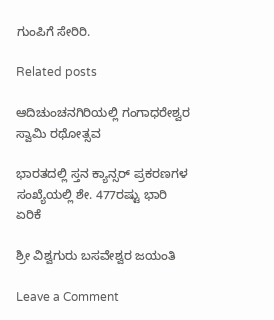ಗುಂಪಿಗೆ ಸೇರಿರಿ.

Related posts

ಆದಿಚುಂಚನಗಿರಿಯಲ್ಲಿ ಗಂಗಾಧರೇಶ್ವರ ಸ್ವಾಮಿ ರಥೋತ್ಸವ

ಭಾರತದಲ್ಲಿ ಸ್ತನ ಕ್ಯಾನ್ಸರ್ ಪ್ರಕರಣಗಳ ಸಂಖ್ಯೆಯಲ್ಲಿ ಶೇ. 477ರಷ್ಟು ಭಾರಿ ಏರಿಕೆ

ಶ್ರೀ ವಿಶ್ವಗುರು ಬಸವೇಶ್ವರ ಜಯಂತಿ

Leave a Comment